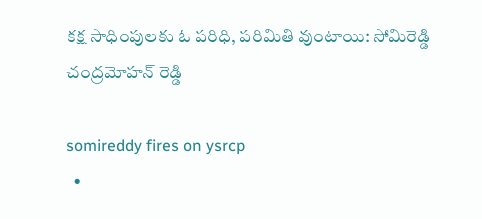కక్ష సాధింపులకు ఓ పరిధి, పరిమితి వుంటాయి: సోమిరెడ్డి చంద్రమోహన్ రెడ్డి

somireddy fires on ysrcp
  •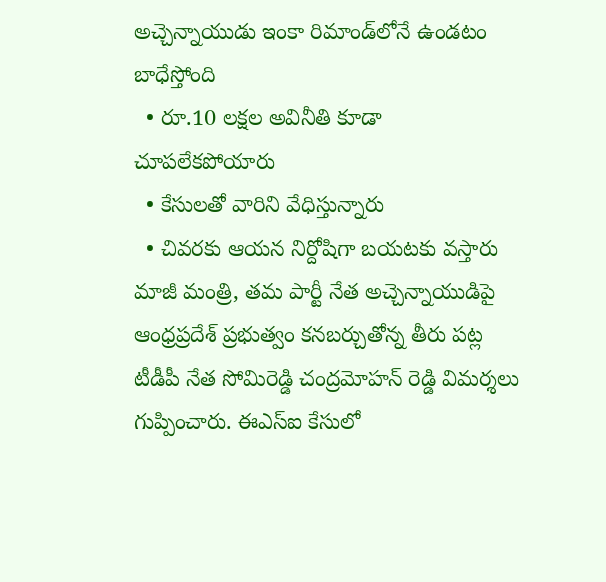అచ్చెన్నాయుడు ఇంకా రిమాండ్‌లోనే ఉండటం బాధేస్తోంది
  • రూ.10 లక్షల అవినీతి కూడా చూపలేకపోయారు
  • కేసులతో వారిని వేధిస్తున్నారు
  • చివరకు ఆయన నిర్దోషిగా బయటకు వస్తారు
మాజీ మంత్రి, తమ పార్టీ నేత అచ్చెన్నాయుడిపై ఆంధ్రప్రదేశ్ ప్రభుత్వం కనబర్చుతోన్న తీరు పట్ల టీడీపీ నేత సోమిరెడ్డి చంద్రమోహన్ రెడ్డి విమర్శలు గుప్పించారు. ఈఎస్‌ఐ కేసులో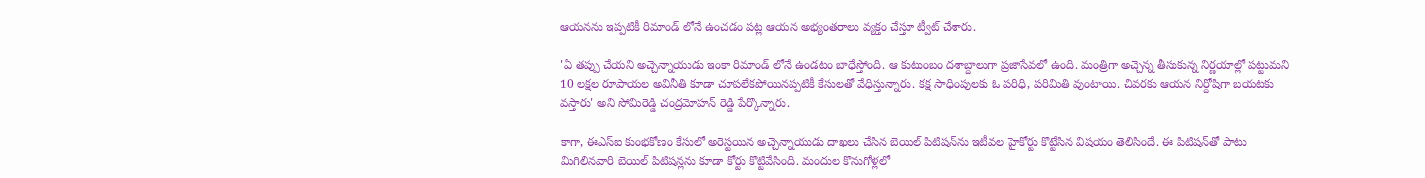ఆయనను ఇప్పటికీ రిమాండ్ లోనే ఉంచడం పట్ల ఆయన అభ్యంతరాలు వ్యక్తం చేస్తూ ట్వీట్ చేశారు.

'ఏ తప్పు చేయని అచ్చెన్నాయుడు ఇంకా రిమాండ్ లోనే ఉండటం బాధేస్తోంది. ఆ కుటుంబం దశాబ్దాలుగా ప్రజాసేవలో ఉంది. మంత్రిగా అచ్చెన్న తీసుకున్న నిర్ణయాల్లో పట్టుమని 10 లక్షల రూపాయల అవినీతి కూడా చూపలేకపోయినప్పటికీ కేసులతో వేధిస్తున్నారు. కక్ష సాధింపులకు ఓ పరిధి, పరిమితి వుంటాయి. చివరకు ఆయన నిర్దోషిగా బయటకు వస్తారు' అని సోమిరెడ్డి చంద్రమోహన్ రెడ్డి పేర్కొన్నారు.

కాగా, ఈఎస్ఐ కుంభకోణం కేసులో అరెస్టయిన అచ్చెన్నాయుడు దాఖలు చేసిన బెయిల్ పిటిషన్‌‌ను ఇటీవల హైకోర్టు కొట్టేసిన విషయం తెలిసిందే. ఈ పిటిషన్‌తో పాటు మిగిలినవారి బెయిల్ పిటిషన్లను కూడా కోర్టు కొట్టివేసింది. మందుల కొనుగోళ్లలో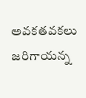అవకతవకలు జరిగాయన్న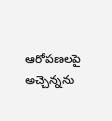ఆరోపణలపై అచ్చెన్నను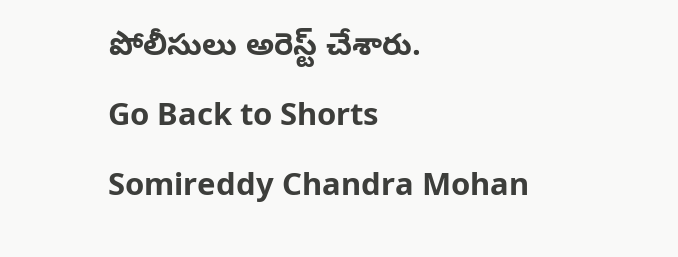పోలీసులు అరెస్ట్ చేశారు.
Go Back to Shorts
Somireddy Chandra Mohan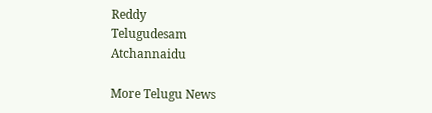Reddy
Telugudesam
Atchannaidu

More Telugu News